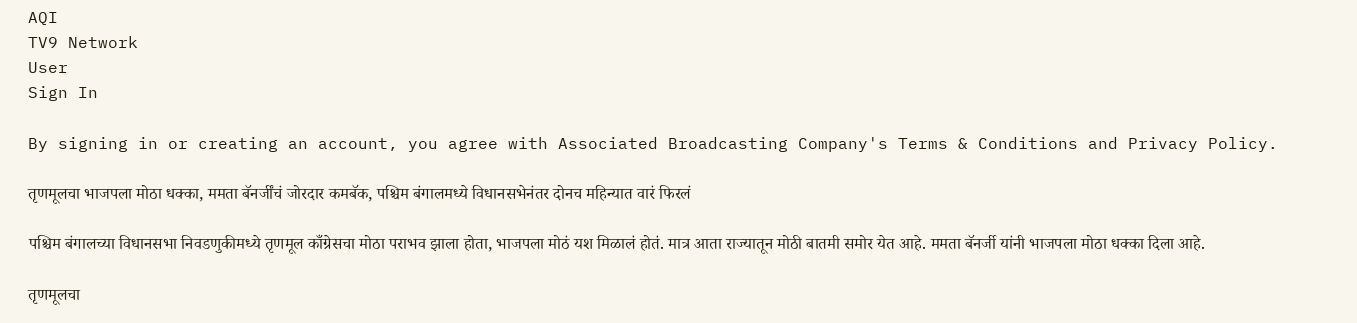AQI
TV9 Network
User
Sign In

By signing in or creating an account, you agree with Associated Broadcasting Company's Terms & Conditions and Privacy Policy.

तृणमूलचा भाजपला मोठा धक्का, ममता बॅनर्जींचं जोरदार कमबॅक, पश्चिम बंगालमध्ये विधानसभेनंतर दोनच महिन्यात वारं फिरलं

पश्चिम बंगालच्या विधानसभा निवडणुकीमध्ये तृणमूल काँग्रेसचा मोठा पराभव झाला होता, भाजपला मोठं यश मिळालं होतं. मात्र आता राज्यातून मोठी बातमी समोर येत आहे. ममता बॅनर्जी यांनी भाजपला मोठा धक्का दिला आहे.

तृणमूलचा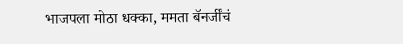भाजपला मोठा धक्का, ममता बॅनर्जींचं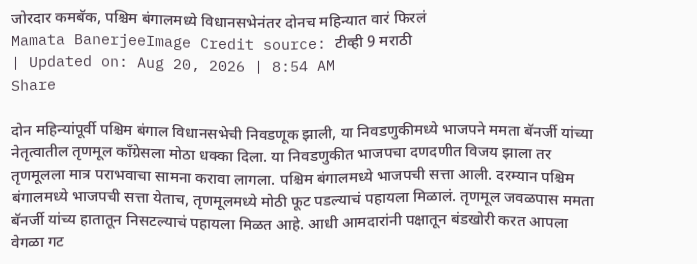जोरदार कमबॅक, पश्चिम बंगालमध्ये विधानसभेनंतर दोनच महिन्यात वारं फिरलं
Mamata BanerjeeImage Credit source: टीव्ही 9 मराठी
| Updated on: Aug 20, 2026 | 8:54 AM
Share

दोन महिन्यांपूर्वी पश्चिम बंगाल विधानसभेची निवडणूक झाली, या निवडणुकीमध्ये भाजपने ममता बॅनर्जी यांच्या नेतृत्वातील तृणमूल काँग्रेसला मोठा धक्का दिला. या निवडणुकीत भाजपचा दणदणीत विजय झाला तर तृणमूलला मात्र पराभवाचा सामना करावा लागला. पश्चिम बंगालमध्ये भाजपची सत्ता आली. दरम्यान पश्चिम बंगालमध्ये भाजपची सत्ता येताच, तृणमूलमध्ये मोठी फूट पडल्याचं पहायला मिळालं. तृणमूल जवळपास ममता बॅनर्जी यांच्य हातातून निसटल्याचं पहायला मिळत आहे. आधी आमदारांनी पक्षातून बंडखोरी करत आपला वेगळा गट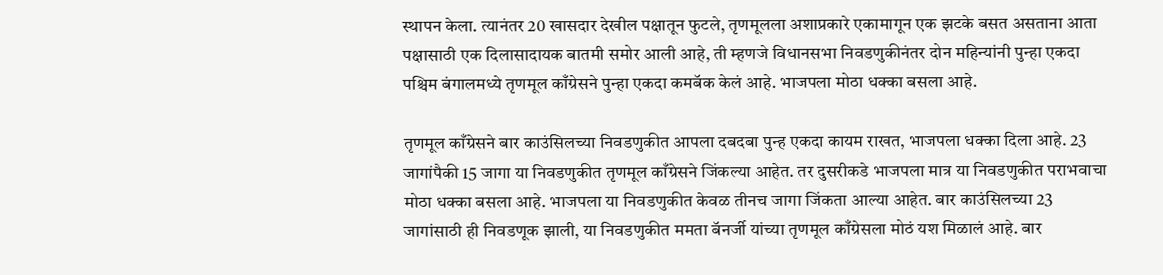स्थापन केला. त्यानंतर 20 खासदार देखील पक्षातून फुटले, तृणमूलला अशाप्रकारे एकामागून एक झटके बसत असताना आता पक्षासाठी एक दिलासादायक बातमी समोर आली आहे, ती म्हणजे विधानसभा निवडणुकीनंतर दोन महिन्यांनी पुन्हा एकदा पश्चिम बंगालमध्ये तृणमूल काँग्रेसने पुन्हा एकदा कमबॅक केलं आहे. भाजपला मोठा धक्का बसला आहे.

तृणमूल काँग्रेसने बार काउंसिलच्या निवडणुकीत आपला दबदबा पुन्ह एकदा कायम राखत, भाजपला धक्का दिला आहे. 23 जागांपैकी 15 जागा या निवडणुकीत तृणमूल काँग्रेसने जिंकल्या आहेत. तर दुसरीकडे भाजपला मात्र या निवडणुकीत पराभवाचा मोठा धक्का बसला आहे. भाजपला या निवडणुकीत केवळ तीनच जागा जिंकता आल्या आहेत. बार काउंसिलच्या 23 जागांसाठी ही निवडणूक झाली, या निवडणुकीत ममता बॅनर्जी यांच्या तृणमूल काँग्रेसला मोठं यश मिळालं आहे. बार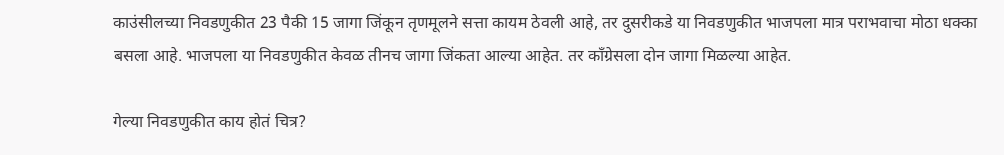काउंसीलच्या निवडणुकीत 23 पैकी 15 जागा जिंकून तृणमूलने सत्ता कायम ठेवली आहे, तर दुसरीकडे या निवडणुकीत भाजपला मात्र पराभवाचा मोठा धक्का बसला आहे. भाजपला या निवडणुकीत केवळ तीनच जागा जिंकता आल्या आहेत. तर काँग्रेसला दोन जागा मिळल्या आहेत.

गेल्या निवडणुकीत काय होतं चित्र?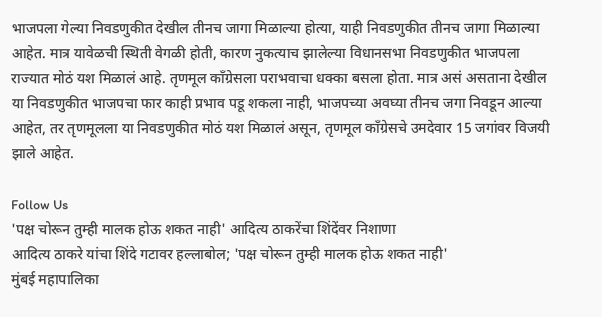भाजपला गेल्या निवडणुकीत देखील तीनच जागा मिळाल्या होत्या, याही निवडणुकीत तीनच जागा मिळाल्या आहेत. मात्र यावेळची स्थिती वेगळी होती, कारण नुकत्याच झालेल्या विधानसभा निवडणुकीत भाजपला राज्यात मोठं यश मिळालं आहे. तृणमूल काँग्रेसला पराभवाचा धक्का बसला होता. मात्र असं असताना देखील या निवडणुकीत भाजपचा फार काही प्रभाव पडू शकला नाही, भाजपच्या अवघ्या तीनच जगा निवडून आल्या आहेत, तर तृणमूलला या निवडणुकीत मोठं यश मिळालं असून, तृणमूल काँग्रेसचे उमदेवार 15 जगांवर विजयी झाले आहेत.

Follow Us
'पक्ष चोरून तुम्ही मालक होऊ शकत नाही' आदित्य ठाकरेंचा शिंदेंवर निशाणा
आदित्य ठाकरे यांचा शिंदे गटावर हल्लाबोल; 'पक्ष चोरून तुम्ही मालक होऊ शकत नाही'
मुंबई महापालिका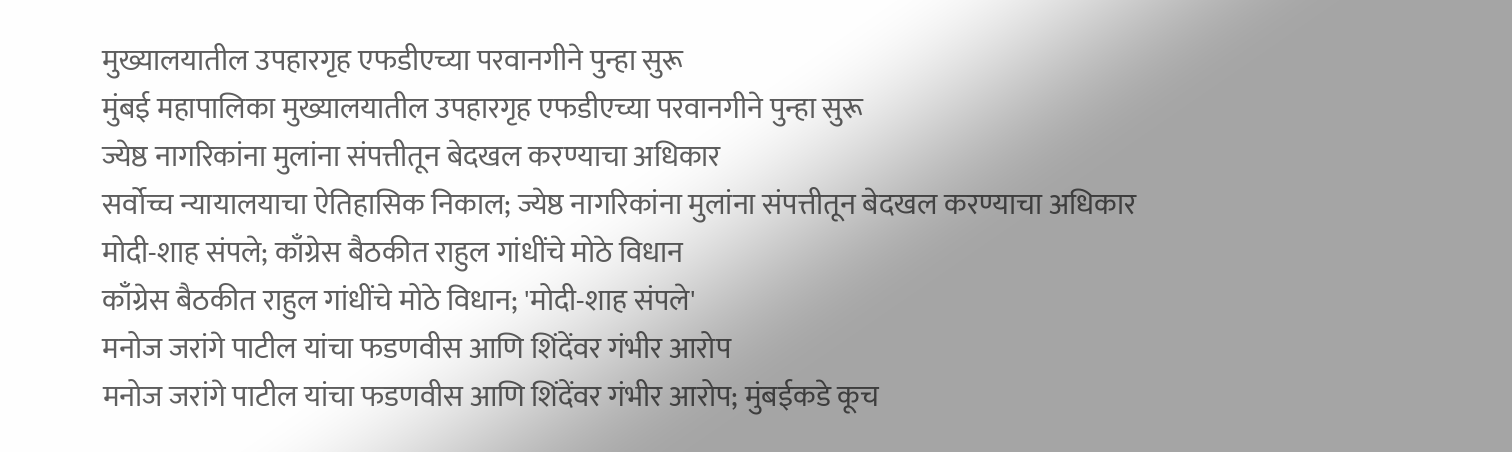मुख्यालयातील उपहारगृह एफडीएच्या परवानगीने पुन्हा सुरू
मुंबई महापालिका मुख्यालयातील उपहारगृह एफडीएच्या परवानगीने पुन्हा सुरू
ज्येष्ठ नागरिकांना मुलांना संपत्तीतून बेदखल करण्याचा अधिकार
सर्वोच्च न्यायालयाचा ऐतिहासिक निकाल; ज्येष्ठ नागरिकांना मुलांना संपत्तीतून बेदखल करण्याचा अधिकार
मोदी-शाह संपले; काँग्रेस बैठकीत राहुल गांधींचे मोठे विधान
काँग्रेस बैठकीत राहुल गांधींचे मोठे विधान; 'मोदी-शाह संपले'
मनोज जरांगे पाटील यांचा फडणवीस आणि शिंदेंवर गंभीर आरोप
मनोज जरांगे पाटील यांचा फडणवीस आणि शिंदेंवर गंभीर आरोप; मुंबईकडे कूच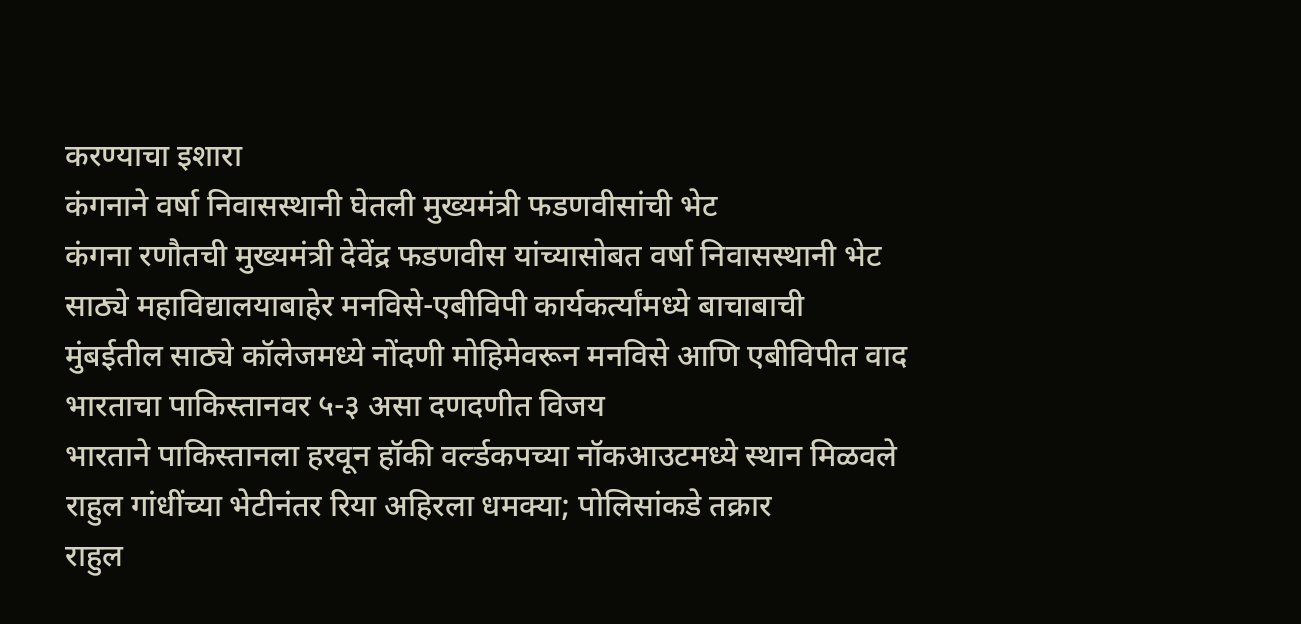करण्याचा इशारा
कंगनाने वर्षा निवासस्थानी घेतली मुख्यमंत्री फडणवीसांची भेट
कंगना रणौतची मुख्यमंत्री देवेंद्र फडणवीस यांच्यासोबत वर्षा निवासस्थानी भेट
साठ्ये महाविद्यालयाबाहेर मनविसे-एबीविपी कार्यकर्त्यांमध्ये बाचाबाची
मुंबईतील साठ्ये कॉलेजमध्ये नोंदणी मोहिमेवरून मनविसे आणि एबीविपीत वाद
भारताचा पाकिस्तानवर ५-३ असा दणदणीत विजय
भारताने पाकिस्तानला हरवून हॉकी वर्ल्डकपच्या नॉकआउटमध्ये स्थान मिळवले
राहुल गांधींच्या भेटीनंतर रिया अहिरला धमक्या; पोलिसांकडे तक्रार
राहुल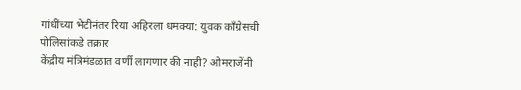गांधींच्या भेटीनंतर रिया अहिरला धमक्या: युवक काँग्रेसची पोलिसांकडे तक्रार
केंद्रीय मंत्रिमंडळात वर्णी लागणार की नाही? ओमराजेंनी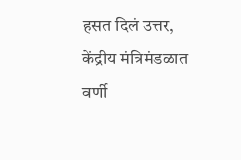हसत दिलं उत्तर,
केंद्रीय मंत्रिमंडळात वर्णी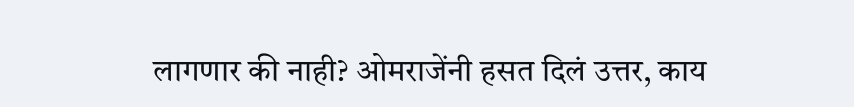लागणार की नाही? ओमराजेंनी हसत दिलं उत्तर, काय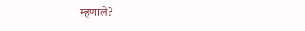म्हणाले?